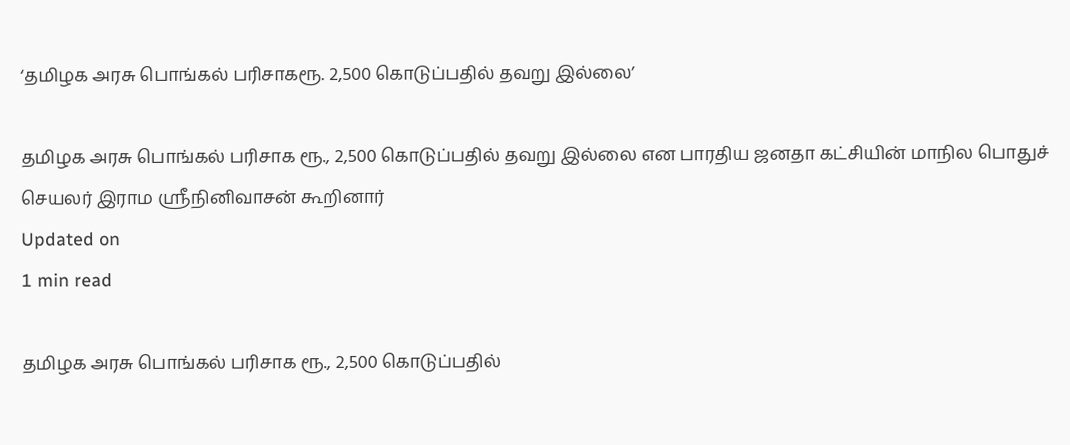‘தமிழக அரசு பொங்கல் பரிசாகரூ. 2,500 கொடுப்பதில் தவறு இல்லை’

தமிழக அரசு பொங்கல் பரிசாக ரூ., 2,500 கொடுப்பதில் தவறு இல்லை என பாரதிய ஜனதா கட்சியின் மாநில பொதுச் செயலர் இராம ஸ்ரீநினிவாசன் கூறினார்
Updated on
1 min read

தமிழக அரசு பொங்கல் பரிசாக ரூ., 2,500 கொடுப்பதில்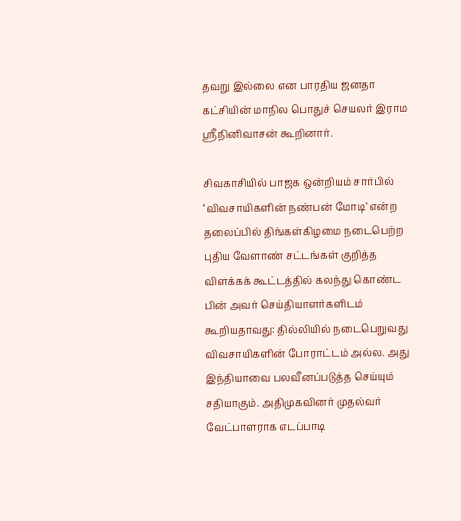தவறு இல்லை என பாரதிய ஜனதா கட்சியின் மாநில பொதுச் செயலர் இராம ஸ்ரீநினிவாசன் கூறினார்.

சிவகாசியில் பாஜக ஒன்றியம் சார்பில் ‘விவசாயிகளின் நண்பன் மோடி’ என்ற தலைப்பில் திங்கள்கிழமை நடைபெற்ற புதிய வேளாண் சட்டங்கள் குறித்த விளக்கக் கூட்டத்தில் கலந்து கொண்ட பின் அவர் செய்தியாளர்களிடம் கூறியதாவது: தில்லியில் நடைபெறுவது விவசாயிகளின் போராட்டம் அல்ல. அது இந்தியாவை பலவீனப்படுத்த செய்யும் சதியாகும். அதிமுகவினர் முதல்வர் வேட்பாளராக எடப்பாடி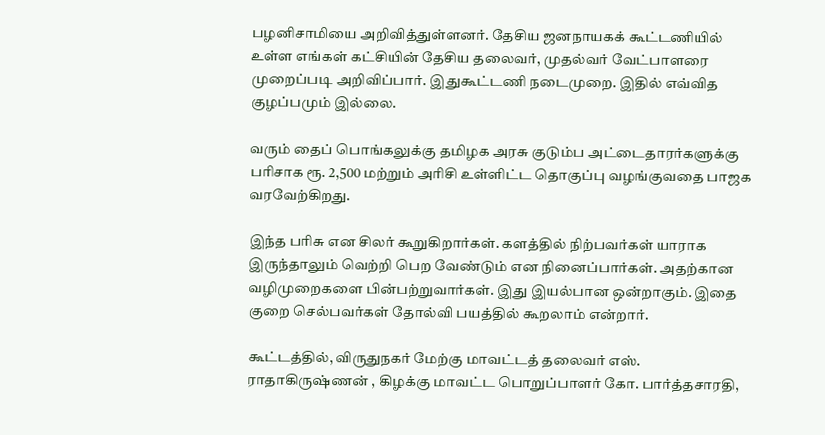பழனிசாமியை அறிவித்துள்ளனர். தேசிய ஜனநாயகக் கூட்டணியில் உள்ள எங்கள் கட்சியின் தேசிய தலைவர், முதல்வர் வேட்பாளரை முறைப்படி அறிவிப்பார். இதுகூட்டணி நடைமுறை. இதில் எவ்வித குழப்பமும் இல்லை.

வரும் தைப் பொங்கலுக்கு தமிழக அரசு குடும்ப அட்டைதாரர்களுக்கு பரிசாக ரூ. 2,500 மற்றும் அரிசி உள்ளிட்ட தொகுப்பு வழங்குவதை பாஜக வரவேற்கிறது.

இந்த பரிசு என சிலர் கூறுகிறார்கள். களத்தில் நிற்பவர்கள் யாராக இருந்தாலும் வெற்றி பெற வேண்டும் என நினைப்பார்கள். அதற்கான வழிமுறைகளை பின்பற்றுவார்கள். இது இயல்பான ஒன்றாகும். இதை குறை செல்பவர்கள் தோல்வி பயத்தில் கூறலாம் என்றார்.

கூட்டத்தில், விருதுநகர் மேற்கு மாவட்டத் தலைவர் எஸ். ராதாகிருஷ்ணன் , கிழக்கு மாவட்ட பொறுப்பாளர் கோ. பார்த்தசாரதி,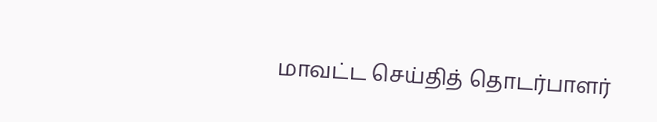மாவட்ட செய்தித் தொடர்பாளர்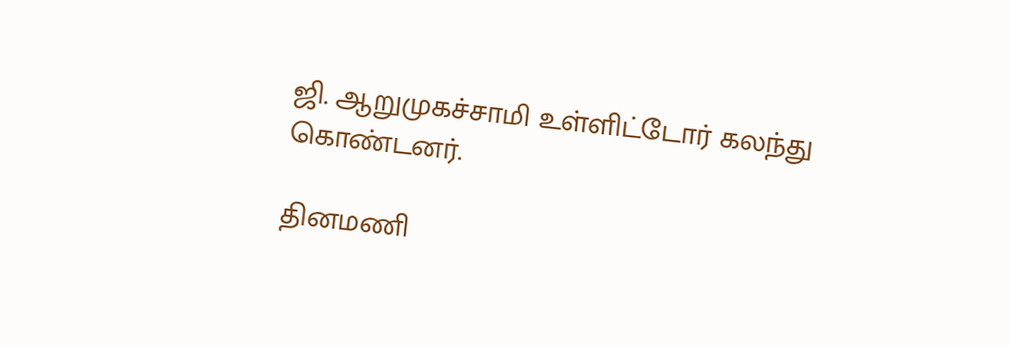ஜி. ஆறுமுகச்சாமி உள்ளிட்டோர் கலந்து கொண்டனர்.

தினமணி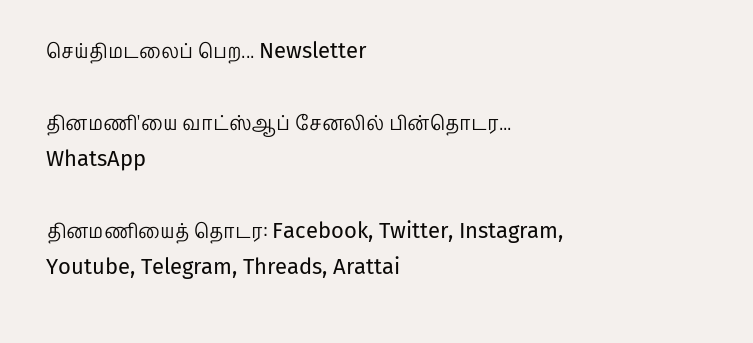செய்திமடலைப் பெற... Newsletter

தினமணி'யை வாட்ஸ்ஆப் சேனலில் பின்தொடர... WhatsApp

தினமணியைத் தொடர: Facebook, Twitter, Instagram, Youtube, Telegram, Threads, Arattai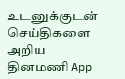உடனுக்குடன் செய்திகளை அறிய தினமணி App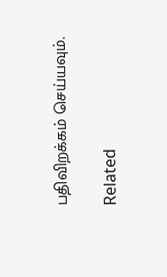பதிவிறக்கம் செய்யவும்.

Related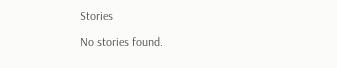Stories

No stories found.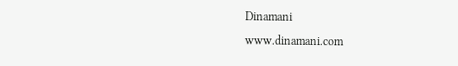Dinamani
www.dinamani.com